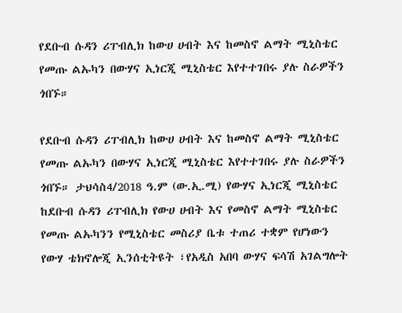የደቡብ ሱዳን ሪፐብሊክ ከውሀ ሀብት እና ከመስኖ ልማት ሚኒስቴር የመጡ ልኡካን በውሃና ኢነርጂ ሚኒስቴር እየተተገበሩ ያሉ ስራዎችን ጎበኙ።

የደቡብ ሱዳን ሪፐብሊክ ከውሀ ሀብት እና ከመስኖ ልማት ሚኒስቴር የመጡ ልኡካን በውሃና ኢነርጂ ሚኒስቴር እየተተገበሩ ያሉ ስራዎችን ጎበኙ። ታህሳስ4/2018 ዓ.ም (ው.ኢ.ሚ) የውሃና ኢነርጂ ሚኒስቴር ከደቡብ ሱዳን ሪፐብሊክ የውሀ ሀብት እና የመስኖ ልማት ሚኒስቴር የመጡ ልኡካንን የሚኒስቴር መስሪያ ቤቱ ተጠሪ ተቋም የሆነውን የውሃ ቴክኖሎጂ ኢንሰቲትዩት ፣የአዲስ አበባ ውሃና ፍሳሽ አገልግሎት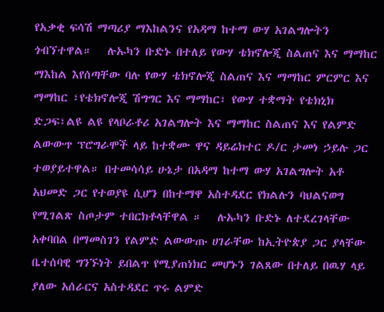የአቃቂ ፍሳሽ ማጣሪያ ማእከልንና የአዳማ ከተማ ውሃ አገልግሎትን ጎብኘተዋል።   ሉኡካን ቡድኑ በተለይ የውሃ ቴክኖሎጂ ስልጠና እና ማማከር ማእከል እየሰጣቸው ባሉ የውሃ ቴክኖሎጂ ስልጠና እና ማማከር ምርምር እና ማማከር ፣የቴክኖሎጂ ሽግግር እና ማማከር፣ የውሃ ተቋማት የቴክኒክ ድጋፍ፣ልዩ ልዩ የላቦራቶሪ አገልግሎት እና ማማከር ስልጠና እና የልምድ ልውውጥ ፕሮግራሞች ላይ ከተቋሙ ዋና ዳይሬክተር ዶ/ር ታመነ ኃይሉ ጋር ተወያይተዋል። በተመሳሳይ ሁኔታ በአዳማ ከተማ ውሃ አገልግሎት አቶ አህመድ ጋር የተወያዩ ሲሆን በከተማዋ አስተዳደር የክልሉን ባህልናወግ የሚገልጽ ስጦታም ተበርክቶላቸዋል ።   ሉኡካን ቡድኑ ለተደረገላቸው አቀባበል በማመስገን የልምድ ልውውጡ ሀገራቸው ከኢትዮጵያ ጋር ያላቸው ቤተሰባዊ ግንኙነት ይበልጥ የሚያጠነክር መሆኑን ገልጸው በተለይ በዉሃ ላይ ያለው አሰራርና አስተዳደር ጥሩ ልምድ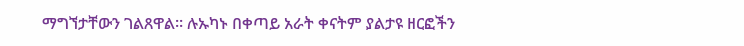ማግኘታቸውን ገልጸዋል። ሉኡካኑ በቀጣይ አራት ቀናትም ያልታዩ ዘርፎችን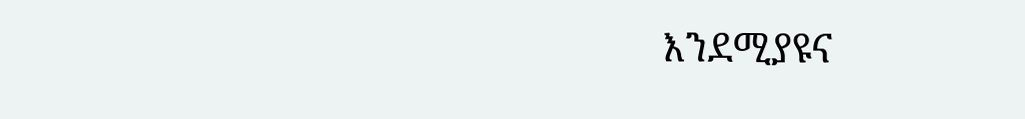እንደሚያዩና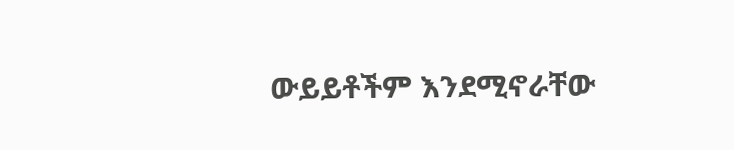ውይይቶችም እንደሚኖራቸው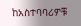ከአስተባባሪዎቹ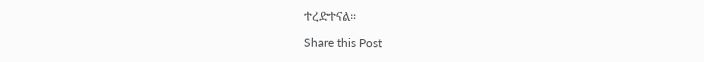ተረድተናል።

Share this Post